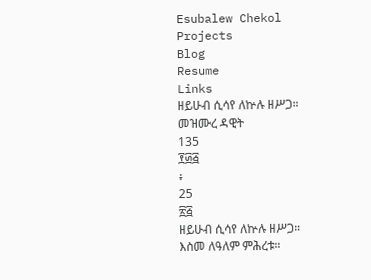Esubalew Chekol
Projects
Blog
Resume
Links
ዘይሁብ ሲሳየ ለኵሉ ዘሥጋ።
መዝሙረ ዳዊት
135
፻፴፭
፥
25
፳፭
ዘይሁብ ሲሳየ ለኵሉ ዘሥጋ።
እስመ ለዓለም ምሕረቱ።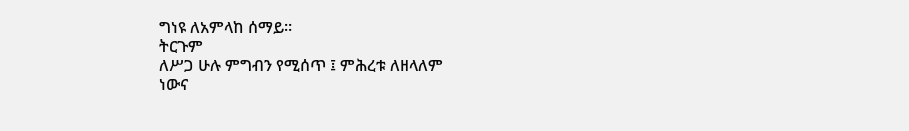ግነዩ ለአምላከ ሰማይ።
ትርጉም
ለሥጋ ሁሉ ምግብን የሚሰጥ ፤ ምሕረቱ ለዘላለም
ነውና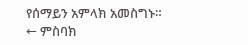የሰማይን አምላክ አመስግኑ።
← ምስባክ